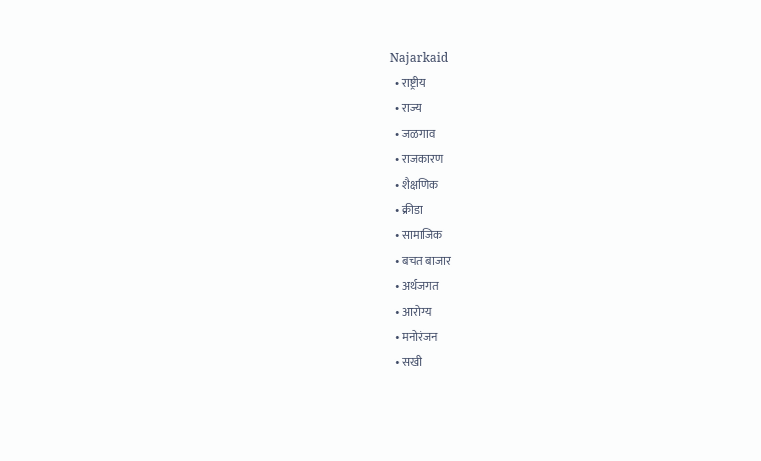Najarkaid
  • राष्ट्रीय
  • राज्य
  • जळगाव
  • राजकारण
  • शैक्षणिक
  • क्रीडा
  • सामाजिक
  • बचत बाजार
  • अर्थजगत
  • आरोग्य
  • मनोरंजन
  • सखी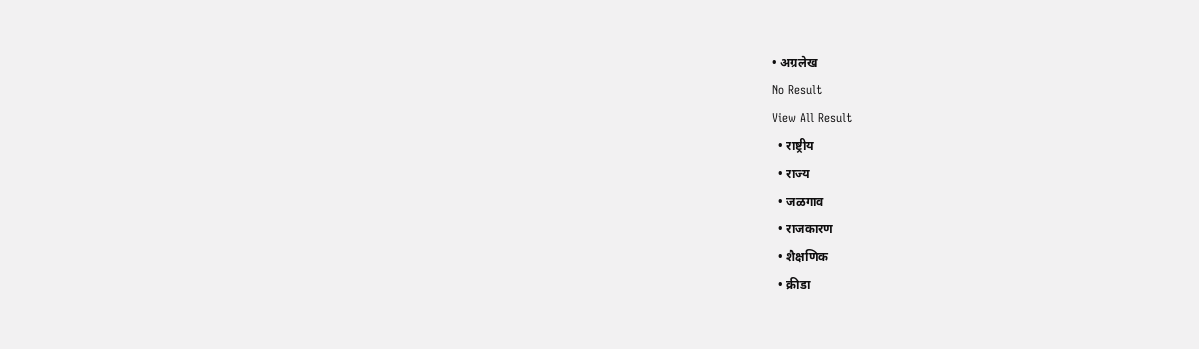• अग्रलेख
No Result
View All Result
  • राष्ट्रीय
  • राज्य
  • जळगाव
  • राजकारण
  • शैक्षणिक
  • क्रीडा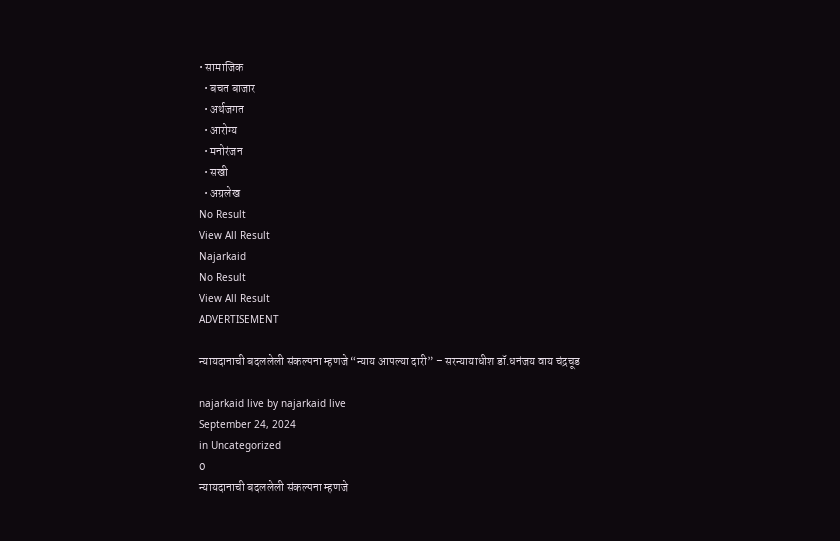• सामाजिक
  • बचत बाजार
  • अर्थजगत
  • आरोग्य
  • मनोरंजन
  • सखी
  • अग्रलेख
No Result
View All Result
Najarkaid
No Result
View All Result
ADVERTISEMENT

न्यायदानाची बदललेली संकल्पना म्हणजे “न्याय आपल्या दारी” – सरन्यायाधीश डॉ.धनंजय वाय चंद्रचूड

najarkaid live by najarkaid live
September 24, 2024
in Uncategorized
0
न्यायदानाची बदललेली संकल्पना म्हणजे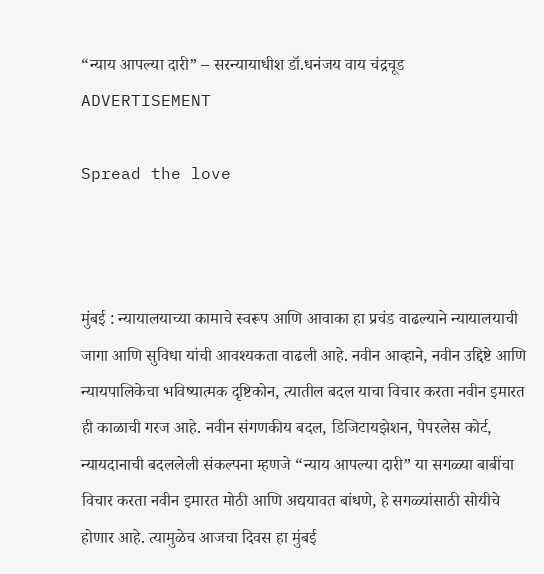“न्याय आपल्या दारी” – सरन्यायाधीश डॉ.धनंजय वाय चंद्रचूड
ADVERTISEMENT

Spread the love



मुंबई : न्यायालयाच्या कामाचे स्वरूप आणि आवाका हा प्रचंड वाढल्याने न्यायालयाची जागा आणि सुविधा यांची आवश्यकता वाढली आहे. नवीन आव्हाने, नवीन उद्दिष्टे आणि न्यायपालिकेचा भविष्यात्मक दृष्टिकोन, त्यातील बदल याचा विचार करता नवीन इमारत ही काळाची गरज आहे. नवीन संगणकीय बदल, डिजिटायझेशन, पेपरलेस कोर्ट, न्यायदानाची बदललेली संकल्पना म्हणजे “न्याय आपल्या दारी” या सगळ्या बाबींचा विचार करता नवीन इमारत मोठी आणि अद्ययावत बांधणे, हे सगळ्यांसाठी सोयीचे होणार आहे. त्यामुळेच आजचा दिवस हा मुंबई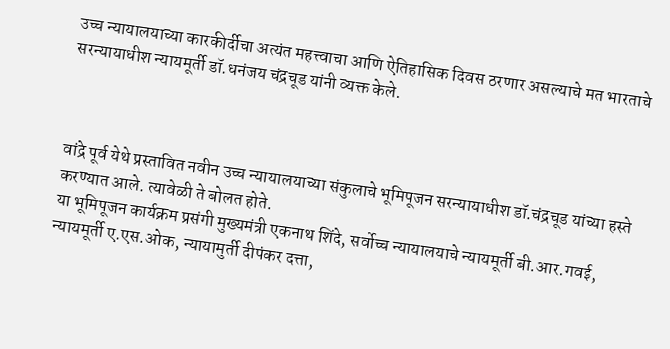उच्च न्यायालयाच्या कारकीर्दीचा अत्यंत महत्त्वाचा आणि ऐतिहासिक दिवस ठरणार असल्याचे मत भारताचे सरन्यायाधीश न्यायमूर्ती डॉ.धनंजय चंद्रचूड यांनी व्यक्त केले.



वांद्रे पूर्व येथे प्रस्तावित नवीन उच्च न्यायालयाच्या संकुलाचे भूमिपूजन सरन्यायाधीश डॉ.चंद्रचूड यांच्या हस्ते करण्यात आले. त्यावेळी ते बोलत होते.
या भूमिपूजन कार्यक्रम प्रसंगी मुख्यमंत्री एकनाथ शिंदे, सर्वोच्च न्यायालयाचे न्यायमूर्ती बी.आर.गवई, न्यायमूर्ती ए.एस.ओक, न्यायामुर्ती दीपंकर दत्ता,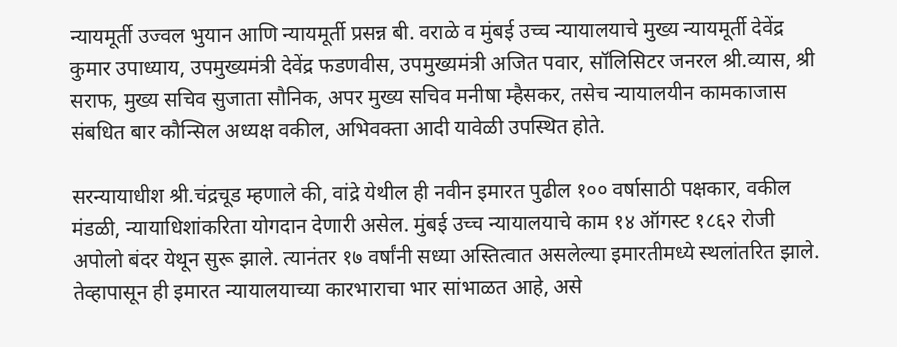न्यायमूर्ती उज्वल भुयान आणि न्यायमूर्ती प्रसन्न बी. वराळे व मुंबई उच्च न्यायालयाचे मुख्य न्यायमूर्ती देवेंद्र कुमार उपाध्याय, उपमुख्यमंत्री देवेंद्र फडणवीस, उपमुख्यमंत्री अजित पवार, सॉलिसिटर जनरल श्री.व्यास, श्री सराफ, मुख्य सचिव सुजाता सौनिक, अपर मुख्य सचिव मनीषा म्हैसकर, तसेच न्यायालयीन कामकाजास संबधित बार कौन्सिल अध्यक्ष वकील, अभिवक्ता आदी यावेळी उपस्थित होते.

सरन्यायाधीश श्री.चंद्रचूड म्हणाले की, वांद्रे येथील ही नवीन इमारत पुढील १०० वर्षासाठी पक्षकार, वकील मंडळी, न्यायाधिशांकरिता योगदान देणारी असेल. मुंबई उच्च न्यायालयाचे काम १४ ऑगस्ट १८६२ रोजी अपोलो बंदर येथून सुरू झाले. त्यानंतर १७ वर्षांनी सध्या अस्तित्वात असलेल्या इमारतीमध्ये स्थलांतरित झाले. तेव्हापासून ही इमारत न्यायालयाच्या कारभाराचा भार सांभाळत आहे, असे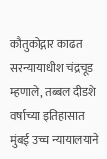कौतुकोद्गार काढत सरन्यायाधीश चंद्रचूड म्हणाले, तब्बल दीडशे वर्षाच्या इतिहासात मुंबई उच्च न्यायालयाने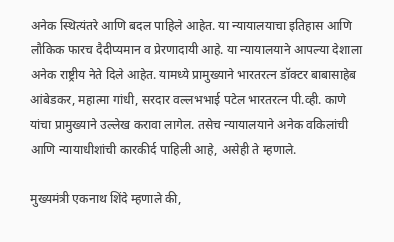अनेक स्थित्यंतरे आणि बदल पाहिले आहेत. या न्यायालयाचा इतिहास आणि लौकिक फारच दैदीप्यमान व प्रेरणादायी आहे. या न्यायालयाने आपल्या देशाला अनेक राष्ट्रीय नेते दिले आहेत. यामध्ये प्रामुख्याने भारतरत्न डॉक्टर बाबासाहेब आंबेडकर, महात्मा गांधी, सरदार वल्लभभाई पटेल भारतरत्न पी.व्ही. काणे यांचा प्रामुख्याने उल्लेख करावा लागेल. तसेच न्यायालयाने अनेक वकिलांची आणि न्यायाधीशांची कारकीर्द पाहिली आहे, असेही ते म्हणाले.

मुख्यमंत्री एकनाथ शिंदे म्हणाले की,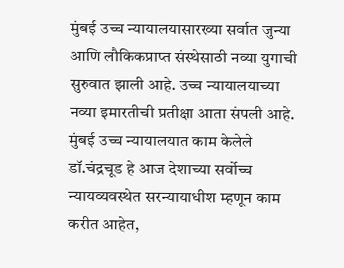मुंबई उच्च न्यायालयासारख्या सर्वात जुन्या आणि लौकिकप्राप्त संस्थेसाठी नव्या युगाची सुरुवात झाली आहे. उच्च न्यायालयाच्या नव्या इमारतीची प्रतीक्षा आता संपली आहे. मुंबई उच्च न्यायालयात काम केलेले डॉ.चंद्रचूड हे आज देशाच्या सर्वोच्च न्यायव्यवस्थेत सरन्यायाधीश म्हणून काम करीत आहेत,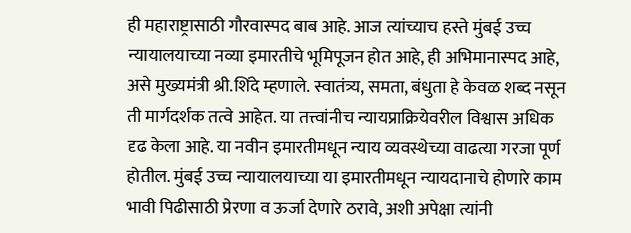ही महाराष्ट्रासाठी गौरवास्पद बाब आहे. आज त्यांच्याच हस्ते मुंबई उच्च न्यायालयाच्या नव्या इमारतीचे भूमिपूजन होत आहे, ही अभिमानास्पद आहे, असे मुख्यमंत्री श्री.शिंदे म्हणाले. स्वातंत्र्य, समता, बंधुता हे केवळ शब्द नसून ती मार्गदर्शक तत्वे आहेत. या तत्त्वांनीच न्यायप्राक्रियेवरील विश्वास अधिक दृढ केला आहे. या नवीन इमारतीमधून न्याय व्यवस्थेच्या वाढत्या गरजा पूर्ण होतील. मुंबई उच्च न्यायालयाच्या या इमारतीमधून न्यायदानाचे होणारे काम भावी पिढीसाठी प्रेरणा व ऊर्जा देणारे ठरावे, अशी अपेक्षा त्यांनी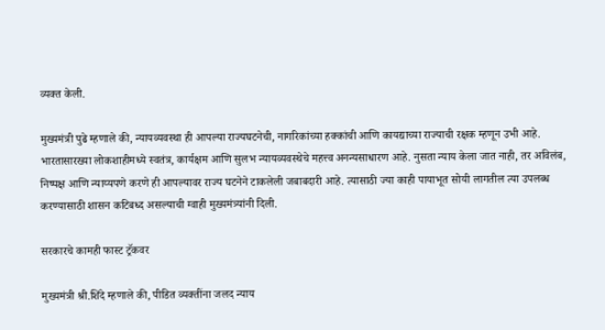व्यक्त केली.

मुख्यमंत्री पुढे म्हणाले की, न्यायव्यवस्था ही आपल्या राज्यघटनेची, नागरिकांच्या हक्कांची आणि कायद्याच्या राज्याची रक्षक म्हणून उभी आहे. भारतासारख्या लोकशाहीमध्ये स्वतंत्र, कार्यक्षम आणि सुलभ न्यायव्यवस्थेचे महत्त्व अनन्यसाधारण आहे. नुसता न्याय केला जात नाही, तर अविलंब, निष्पक्ष आणि न्याय्यपणे करणे ही आपल्यावर राज्य घटनेने टाकलेली जबाबदारी आहे. त्यासाठी ज्या काही पायाभूत सोयी लागतील त्या उपलब्ध करण्यासाठी शासन कटिबध्द असल्याची ग्वाही मुख्यमंत्र्यांनी दिली.

सरकारचे कामही फास्ट ट्रॅकवर

मुख्यमंत्री श्री.शिंदे म्हणाले की, पीडित व्यक्तींना जलद न्याय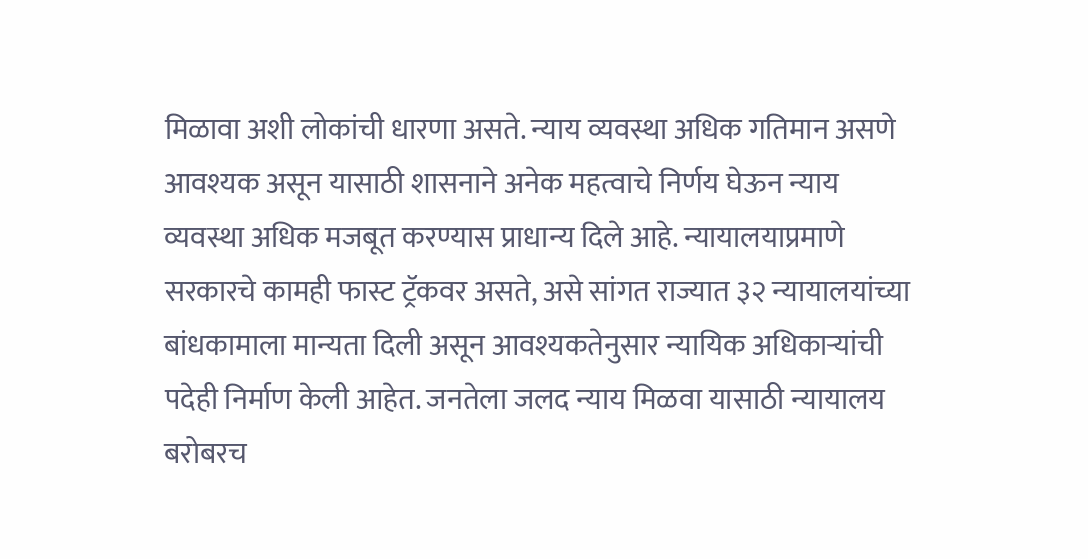मिळावा अशी लोकांची धारणा असते. न्याय व्यवस्था अधिक गतिमान असणे आवश्यक असून यासाठी शासनाने अनेक महत्वाचे निर्णय घेऊन न्याय व्यवस्था अधिक मजबूत करण्यास प्राधान्य दिले आहे. न्यायालयाप्रमाणे सरकारचे कामही फास्ट ट्रॅकवर असते, असे सांगत राज्यात ३२ न्यायालयांच्या बांधकामाला मान्यता दिली असून आवश्यकतेनुसार न्यायिक अधिकाऱ्यांची पदेही निर्माण केली आहेत. जनतेला जलद न्याय मिळवा यासाठी न्यायालय बरोबरच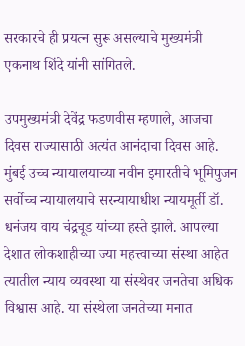सरकारचे ही प्रयत्न सुरू असल्याचे मुख्यमंत्री एकनाथ शिंदे यांनी सांगितले.

उपमुख्यमंत्री देवेंद्र फडणवीस म्हणाले, आजचा दिवस राज्यासाठी अत्यंत आनंदाचा दिवस आहे. मुंबई उच्च न्यायालयाच्या नवीन इमारतीचे भूमिपुजन सर्वोच्च न्यायालयाचे सरन्यायाधीश न्यायमूर्ती डॉ. धनंजय वाय चंद्रचूड यांच्या हस्ते झाले. आपल्या देशात लोकशाहीच्या ज्या महत्त्वाच्या संस्था आहेत त्यातील न्याय व्यवस्था या संस्थेवर जनतेचा अधिक विश्वास आहे. या संस्थेला जनतेच्या मनात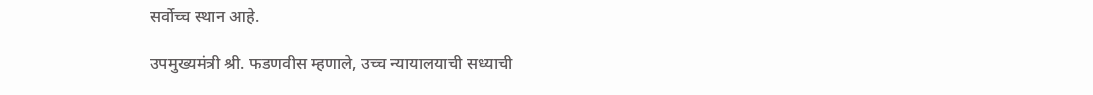सर्वोच्च स्थान आहे.

उपमुख्यमंत्री श्री. फडणवीस म्हणाले, उच्च न्यायालयाची सध्याची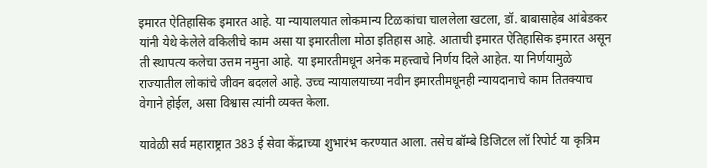इमारत ऐतिहासिक इमारत आहे. या न्यायालयात लोकमान्य टिळकांचा चाललेला खटला, डॉ. बाबासाहेब आंबेडकर यांनी येथे केलेले वकिलीचे काम असा या इमारतीला मोठा इतिहास आहे. आताची इमारत ऐतिहासिक इमारत असून ती स्थापत्य कलेचा उत्तम नमुना आहे. या इमारतीमधून अनेक महत्त्वाचे निर्णय दिले आहेत. या निर्णयामुळे राज्यातील लोकांचे जीवन बदलले आहे. उच्च न्यायालयाच्या नवीन इमारतीमधूनही न्यायदानाचे काम तितक्याच वेगाने होईल, असा विश्वास त्यांनी व्यक्त केला.

यावेळी सर्व महाराष्ट्रात 383 ई सेवा केंद्राच्या शुभारंभ करण्यात आला. तसेच बॉम्बे डिजिटल लॉ रिपोर्ट या कृत्रिम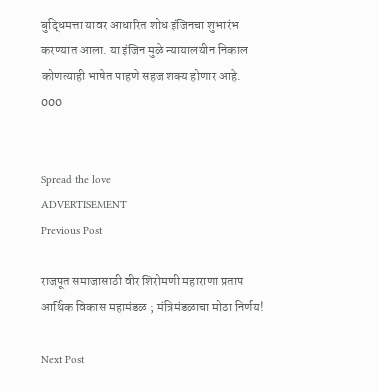बुद्धिमत्ता यावर आधारित शोध इंजिनचा शुभारंभ करण्यात आला. या इंजिन मुळे न्यायालयीन निकाल कोणत्याही भाषेत पाहणे सहज शक्य होणार आहे.
000


Spread the love
ADVERTISEMENT
Previous Post

राजपूत समाजासाठी वीर शिरोमणी महाराणा प्रताप आर्थिक विकास महामंडळ ; मंत्रिमंडळाचा मोठा निर्णय!

Next Post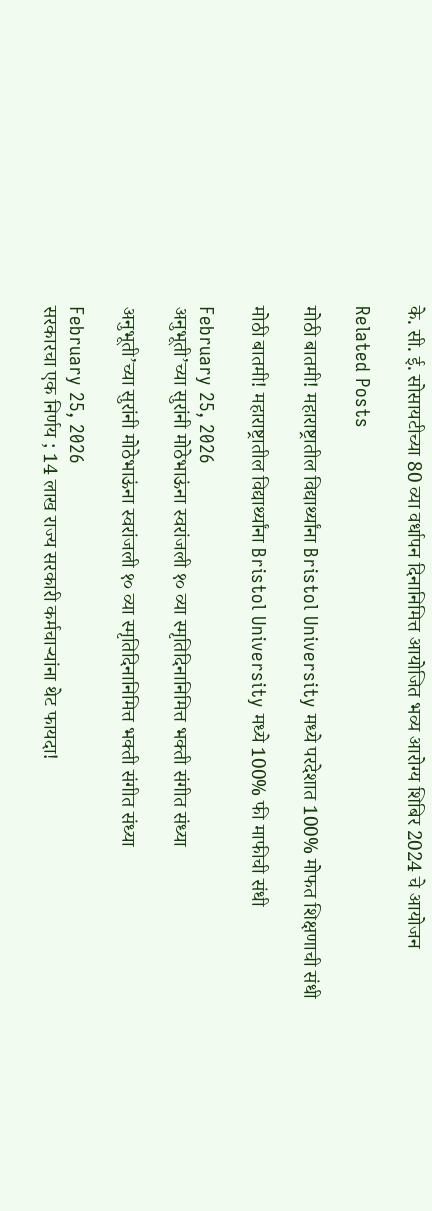के. सी. ई. सोसायटीच्या 80 व्या वर्धापन दिनानिमित्त आयोजित भव्य आरोग्य शिबिर 2024 चे आयोजन

Related Posts

मोठी बातमी! महाराष्ट्रातील विद्यार्थ्यांना Bristol University मध्ये परदेशात 100% मोफत शिक्षणाची संधी

मोठी बातमी! महाराष्ट्रातील विद्यार्थ्यांना Bristol University मध्ये 100% फी माफीची संधी

February 25, 2026
अनुभूती’च्या सुरांनी मोठेभाऊंना स्वरांजली १० व्या स्मृतिदिनानिमित्त भक्ती संगीत संध्या

अनुभूती’च्या सुरांनी मोठेभाऊंना स्वरांजली १० व्या स्मृतिदिनानिमित्त भक्ती संगीत संध्या

February 25, 2026
सरकारचा एक निर्णय ; 14 लाख राज्य सरकारी कर्मचाऱ्यांना थेट फायदा!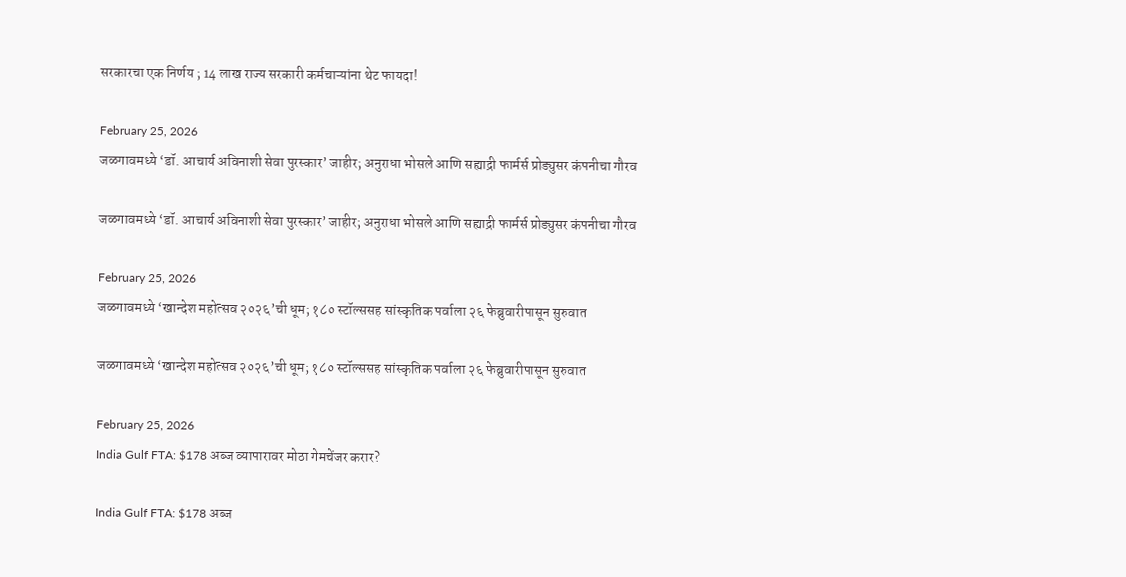सरकारचा एक निर्णय ; 14 लाख राज्य सरकारी कर्मचाऱ्यांना थेट फायदा!

February 25, 2026
जळगावमध्ये ‘डॉ. आचार्य अविनाशी सेवा पुरस्कार’ जाहीर; अनुराधा भोसले आणि सह्याद्री फार्मर्स प्रोड्युसर कंपनीचा गौरव

जळगावमध्ये ‘डॉ. आचार्य अविनाशी सेवा पुरस्कार’ जाहीर; अनुराधा भोसले आणि सह्याद्री फार्मर्स प्रोड्युसर कंपनीचा गौरव

February 25, 2026
जळगावमध्ये ‘खान्देश महोत्सव २०२६’ची धूम; १८० स्टॉल्ससह सांस्कृतिक पर्वाला २६ फेब्रुवारीपासून सुरुवात

जळगावमध्ये ‘खान्देश महोत्सव २०२६’ची धूम; १८० स्टॉल्ससह सांस्कृतिक पर्वाला २६ फेब्रुवारीपासून सुरुवात

February 25, 2026
India Gulf FTA: $178 अब्ज व्यापारावर मोठा गेमचेंजर करार?

India Gulf FTA: $178 अब्ज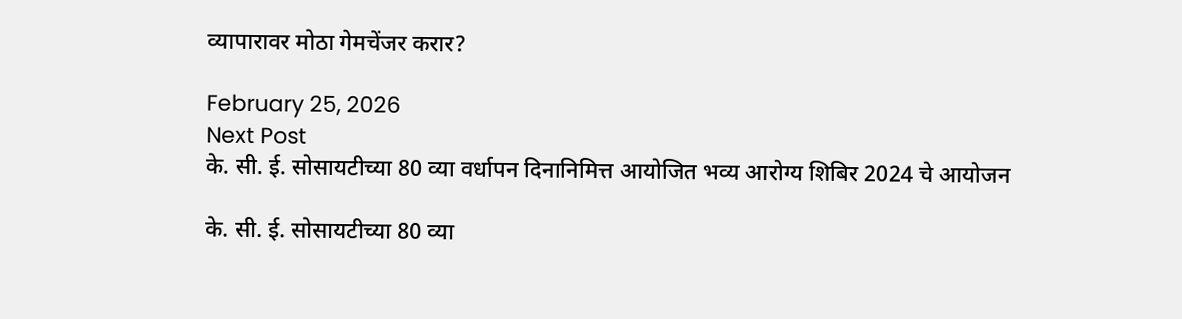व्यापारावर मोठा गेमचेंजर करार?

February 25, 2026
Next Post
के. सी. ई. सोसायटीच्या 80 व्या वर्धापन दिनानिमित्त आयोजित भव्य आरोग्य शिबिर 2024 चे आयोजन

के. सी. ई. सोसायटीच्या 80 व्या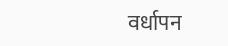वर्धापन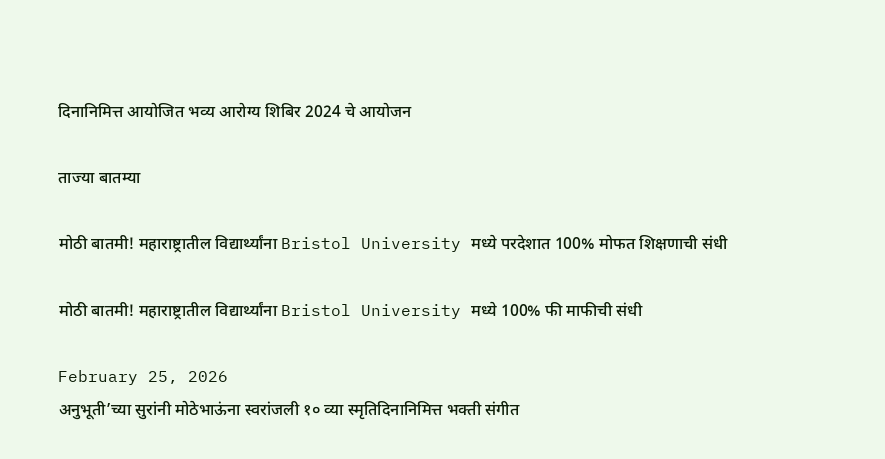दिनानिमित्त आयोजित भव्य आरोग्य शिबिर 2024 चे आयोजन

ताज्या बातम्या

मोठी बातमी! महाराष्ट्रातील विद्यार्थ्यांना Bristol University मध्ये परदेशात 100% मोफत शिक्षणाची संधी

मोठी बातमी! महाराष्ट्रातील विद्यार्थ्यांना Bristol University मध्ये 100% फी माफीची संधी

February 25, 2026
अनुभूती’च्या सुरांनी मोठेभाऊंना स्वरांजली १० व्या स्मृतिदिनानिमित्त भक्ती संगीत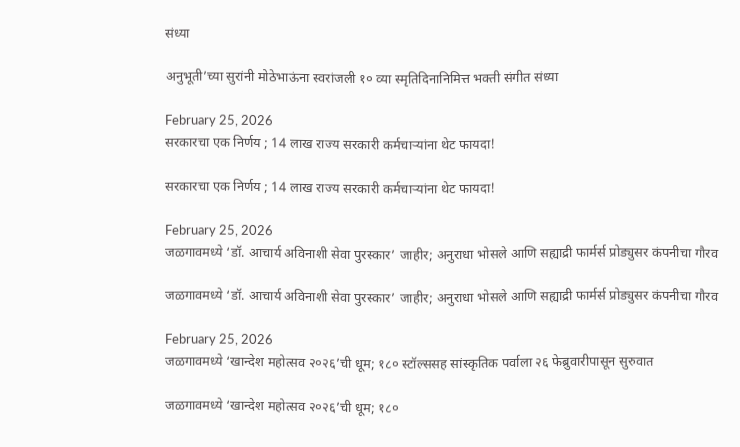संध्या

अनुभूती’च्या सुरांनी मोठेभाऊंना स्वरांजली १० व्या स्मृतिदिनानिमित्त भक्ती संगीत संध्या

February 25, 2026
सरकारचा एक निर्णय ; 14 लाख राज्य सरकारी कर्मचाऱ्यांना थेट फायदा!

सरकारचा एक निर्णय ; 14 लाख राज्य सरकारी कर्मचाऱ्यांना थेट फायदा!

February 25, 2026
जळगावमध्ये ‘डॉ. आचार्य अविनाशी सेवा पुरस्कार’ जाहीर; अनुराधा भोसले आणि सह्याद्री फार्मर्स प्रोड्युसर कंपनीचा गौरव

जळगावमध्ये ‘डॉ. आचार्य अविनाशी सेवा पुरस्कार’ जाहीर; अनुराधा भोसले आणि सह्याद्री फार्मर्स प्रोड्युसर कंपनीचा गौरव

February 25, 2026
जळगावमध्ये ‘खान्देश महोत्सव २०२६’ची धूम; १८० स्टॉल्ससह सांस्कृतिक पर्वाला २६ फेब्रुवारीपासून सुरुवात

जळगावमध्ये ‘खान्देश महोत्सव २०२६’ची धूम; १८०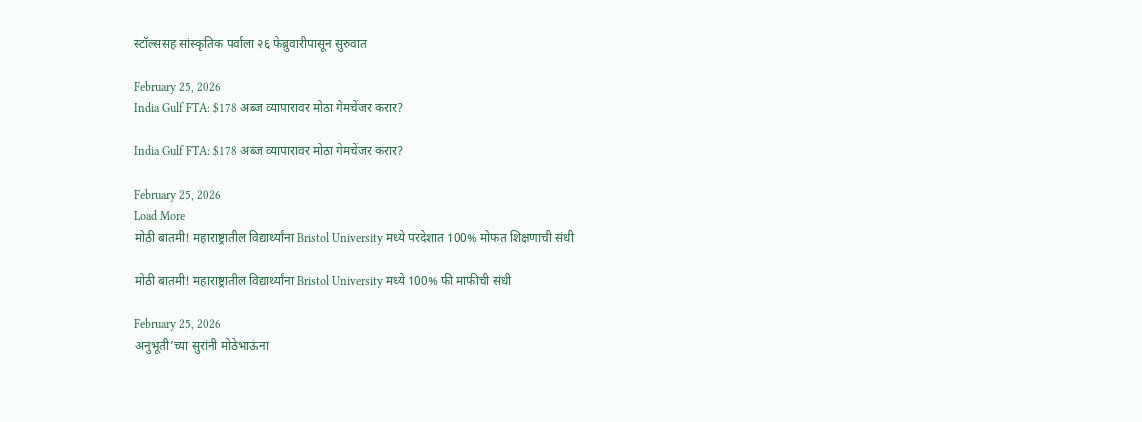स्टॉल्ससह सांस्कृतिक पर्वाला २६ फेब्रुवारीपासून सुरुवात

February 25, 2026
India Gulf FTA: $178 अब्ज व्यापारावर मोठा गेमचेंजर करार?

India Gulf FTA: $178 अब्ज व्यापारावर मोठा गेमचेंजर करार?

February 25, 2026
Load More
मोठी बातमी! महाराष्ट्रातील विद्यार्थ्यांना Bristol University मध्ये परदेशात 100% मोफत शिक्षणाची संधी

मोठी बातमी! महाराष्ट्रातील विद्यार्थ्यांना Bristol University मध्ये 100% फी माफीची संधी

February 25, 2026
अनुभूती’च्या सुरांनी मोठेभाऊंना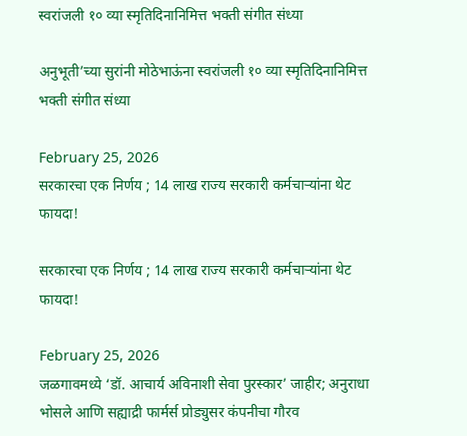स्वरांजली १० व्या स्मृतिदिनानिमित्त भक्ती संगीत संध्या

अनुभूती’च्या सुरांनी मोठेभाऊंना स्वरांजली १० व्या स्मृतिदिनानिमित्त भक्ती संगीत संध्या

February 25, 2026
सरकारचा एक निर्णय ; 14 लाख राज्य सरकारी कर्मचाऱ्यांना थेट फायदा!

सरकारचा एक निर्णय ; 14 लाख राज्य सरकारी कर्मचाऱ्यांना थेट फायदा!

February 25, 2026
जळगावमध्ये ‘डॉ. आचार्य अविनाशी सेवा पुरस्कार’ जाहीर; अनुराधा भोसले आणि सह्याद्री फार्मर्स प्रोड्युसर कंपनीचा गौरव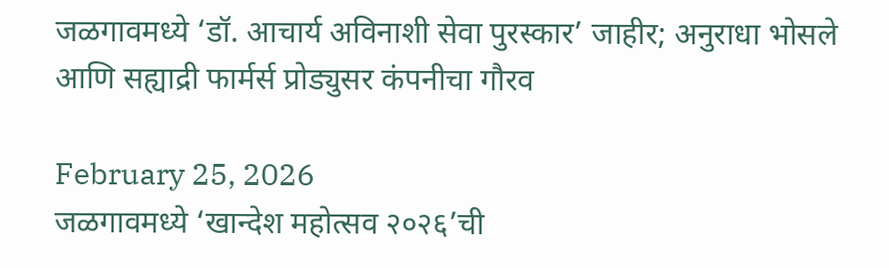जळगावमध्ये ‘डॉ. आचार्य अविनाशी सेवा पुरस्कार’ जाहीर; अनुराधा भोसले आणि सह्याद्री फार्मर्स प्रोड्युसर कंपनीचा गौरव

February 25, 2026
जळगावमध्ये ‘खान्देश महोत्सव २०२६’ची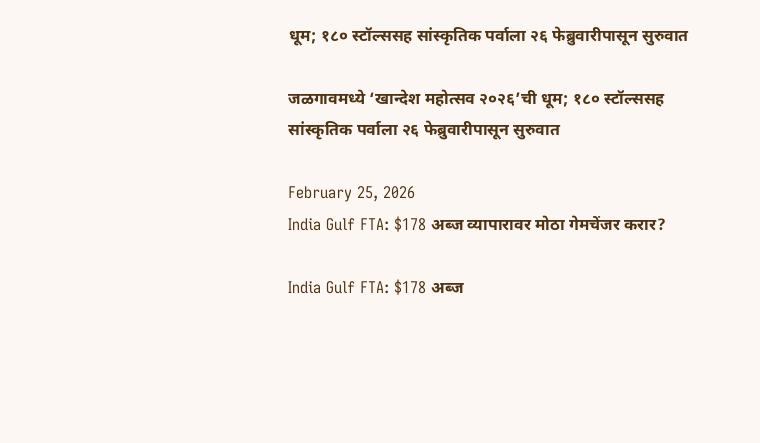धूम; १८० स्टॉल्ससह सांस्कृतिक पर्वाला २६ फेब्रुवारीपासून सुरुवात

जळगावमध्ये ‘खान्देश महोत्सव २०२६’ची धूम; १८० स्टॉल्ससह सांस्कृतिक पर्वाला २६ फेब्रुवारीपासून सुरुवात

February 25, 2026
India Gulf FTA: $178 अब्ज व्यापारावर मोठा गेमचेंजर करार?

India Gulf FTA: $178 अब्ज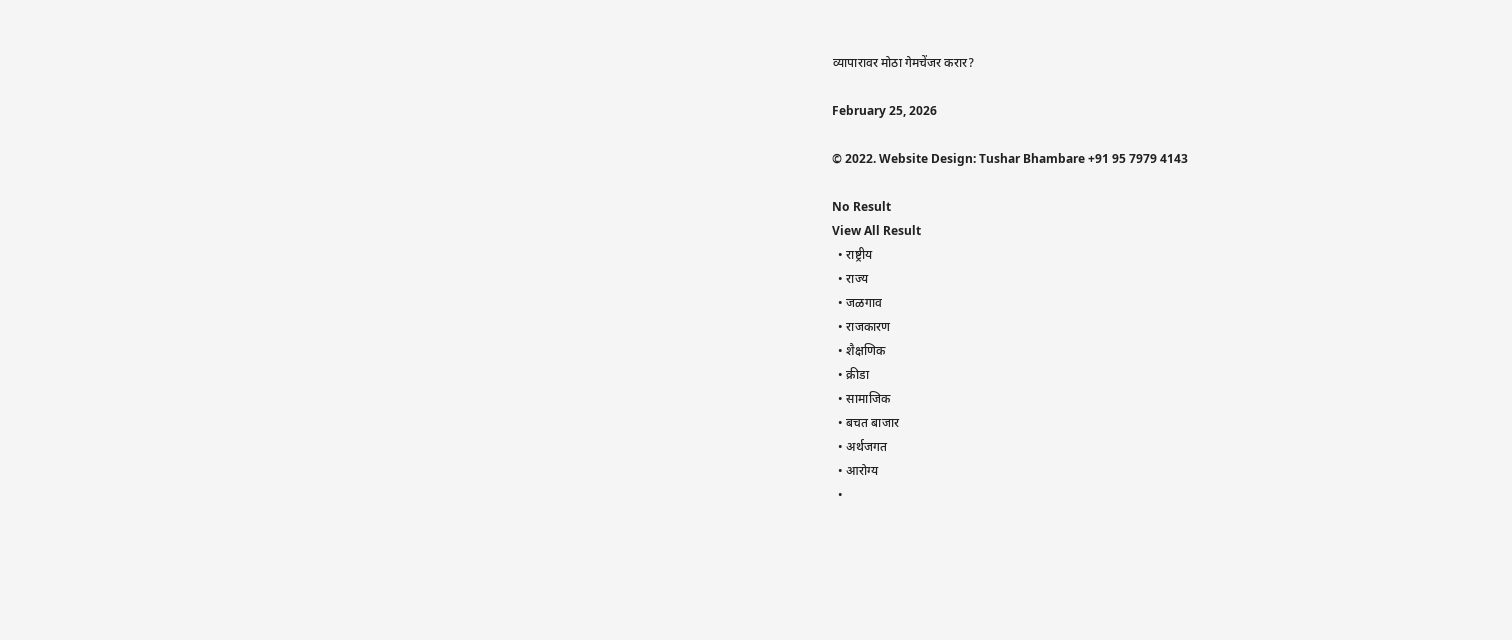व्यापारावर मोठा गेमचेंजर करार?

February 25, 2026

© 2022. Website Design: Tushar Bhambare +91 95 7979 4143

No Result
View All Result
  • राष्ट्रीय
  • राज्य
  • जळगाव
  • राजकारण
  • शैक्षणिक
  • क्रीडा
  • सामाजिक
  • बचत बाजार
  • अर्थजगत
  • आरोग्य
  •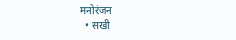मनोरंजन
  • सखी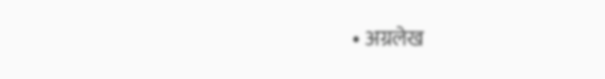• अग्रलेख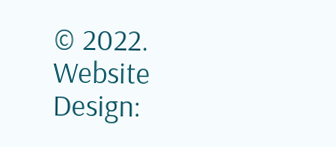© 2022. Website Design: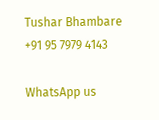Tushar Bhambare +91 95 7979 4143

WhatsApp us